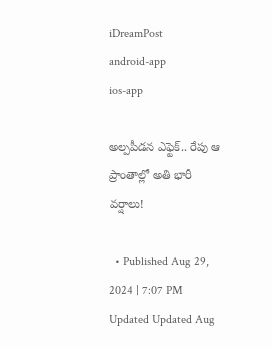iDreamPost
android-app
ios-app

అల్పపీడన ఎఫ్టెక్.. రేపు ఆ ప్రాంతాల్లో అతి భారీ వర్షాలు!

  • Published Aug 29, 2024 | 7:07 PM Updated Updated Aug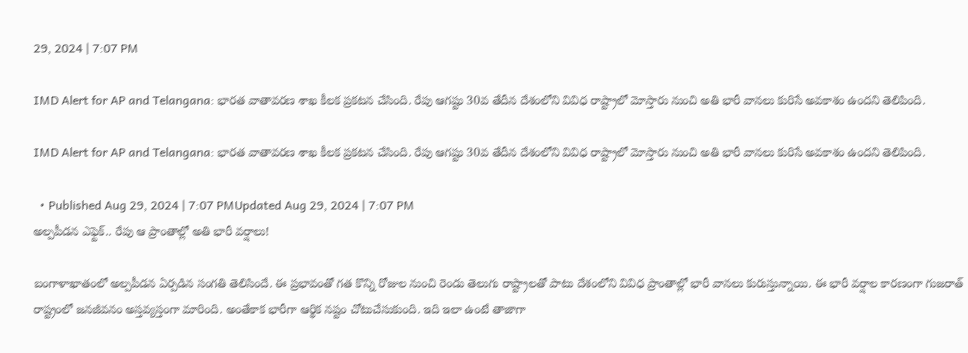29, 2024 | 7:07 PM

IMD Alert for AP and Telangana: భారత వాతావరణ శాఖ కీలక ప్రకటన చేసింది. రేపు ఆగష్టు 30వ తేదీన దేశంలోని వివిధ రాష్ట్రాలో మోస్తారు నుంచి అతి భారీ వానలు కురిసే అవకాశం ఉందని తెలిపింది.

IMD Alert for AP and Telangana: భారత వాతావరణ శాఖ కీలక ప్రకటన చేసింది. రేపు ఆగష్టు 30వ తేదీన దేశంలోని వివిధ రాష్ట్రాలో మోస్తారు నుంచి అతి భారీ వానలు కురిసే అవకాశం ఉందని తెలిపింది.

  • Published Aug 29, 2024 | 7:07 PMUpdated Aug 29, 2024 | 7:07 PM
అల్పపీడన ఎఫ్టెక్.. రేపు ఆ ప్రాంతాల్లో అతి భారీ వర్షాలు!

బంగాళాఖాతంలో అల్పపీడన ఏర్పడిన సంగతి తెలిసిందే. ఈ ప్రభావంతో గత కొన్ని రోజుల నుంచి రెండు తెలుగు రాష్ట్రాలతో పాటు దేశంలోని వివిధ ప్రాంతాల్లో భారీ వానలు కురుస్తున్నాయి. ఈ భారీ వర్షాల కారణంగా గుజరాత్ రాష్ట్రంలో జనజీవనం అస్తవ్యస్తంగా మారింది. అంతేకాక భారీగా ఆర్థిక నష్టం చోటుచేసుకుంది. ఇది ఇలా ఉంటే తాజాగా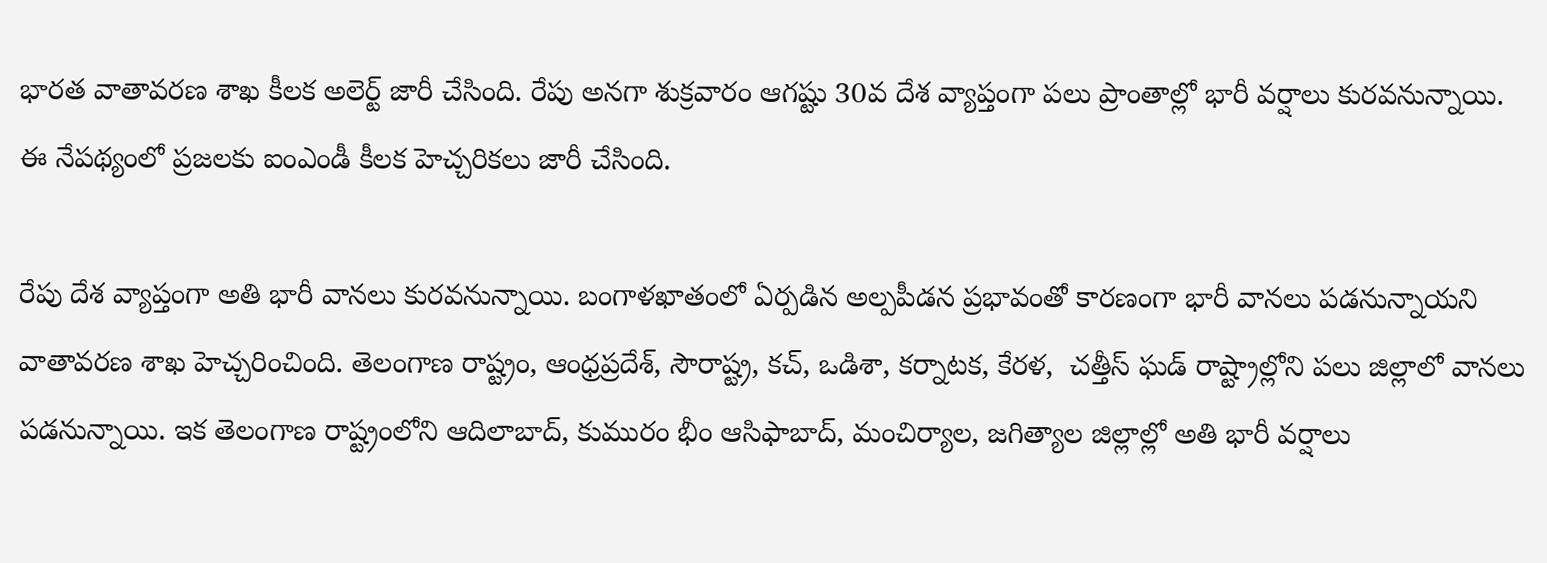భారత వాతావరణ శాఖ కీలక అలెర్ట్ జారీ చేసింది. రేపు అనగా శుక్రవారం ఆగష్టు 30వ దేశ వ్యాప్తంగా పలు ప్రాంతాల్లో భారీ వర్షాలు కురవనున్నాయి. ఈ నేపథ్యంలో ప్రజలకు ఐంఎండీ కీలక హెచ్చరికలు జారీ చేసింది.

రేపు దేశ వ్యాప్తంగా అతి భారీ వానలు కురవనున్నాయి. బంగాళఖాతంలో ఏర్పడిన అల్పపీడన ప్రభావంతో కారణంగా భారీ వానలు పడనున్నాయని వాతావరణ శాఖ హెచ్చరించింది. తెలంగాణ రాష్ట్రం, ఆంధ్రప్రదేశ్, సౌరాష్ట్ర, కచ్, ఒడిశా, కర్నాటక, కేరళ,  చత్తీస్ ఘడ్ రాష్ట్రాల్లోని పలు జిల్లాలో వానలు పడనున్నాయి. ఇక తెలంగాణ రాష్ట్రంలోని ఆదిలాబాద్‌, కుమురం భీం ఆసిఫాబాద్‌, మంచిర్యాల, జగిత్యాల జిల్లాల్లో అతి భారీ వర్షాలు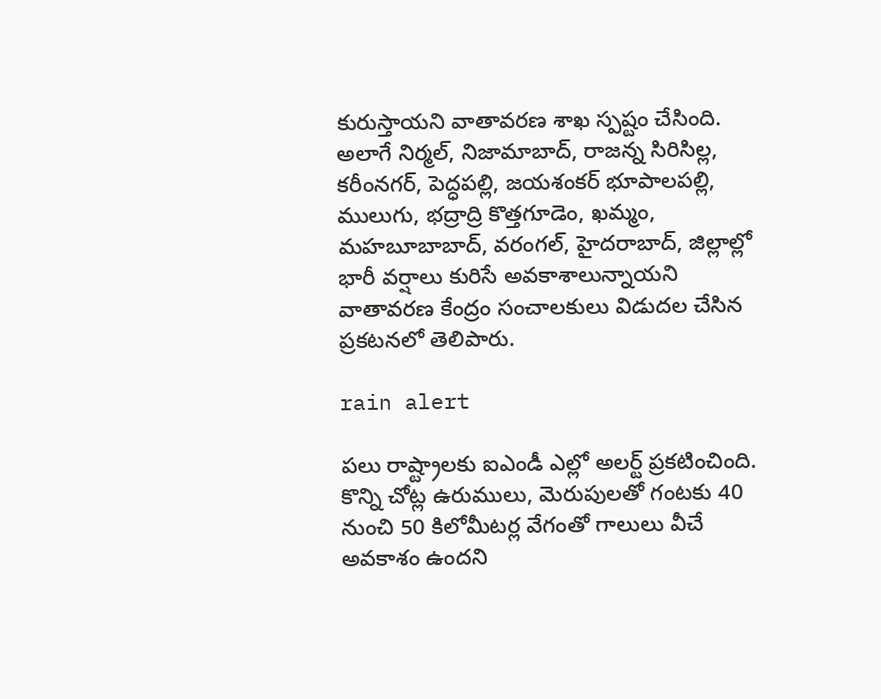కురుస్తాయని వాతావరణ శాఖ స్పష్టం చేసింది. అలాగే నిర్మల్‌, నిజామాబాద్‌, రాజన్న సిరిసిల్ల, కరీంనగర్‌, పెద్ధపల్లి, జయశంకర్‌ భూపాలపల్లి, ములుగు, భద్రాద్రి కొత్తగూడెం, ఖమ్మం, మహబూబాబాద్‌, వరంగల్‌, హైదరాబాద్‌, జిల్లాల్లో భారీ వర్షాలు కురిసే అవకాశాలున్నాయని వాతావరణ కేంద్రం సంచాలకులు విడుదల చేసిన ప్రకటనలో తెలిపారు.

rain alert

పలు రాష్ట్రాలకు ఐఎండీ ఎల్లో అలర్ట్ ప్రకటించింది. కొన్ని చోట్ల ఉరుములు, మెరుపులతో గంటకు 40 నుంచి 50 కిలోమీటర్ల వేగంతో గాలులు వీచే అవకాశం ఉందని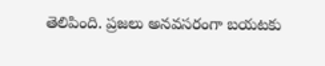తెలిపింది. ప్రజలు అనవసరంగా బయటకు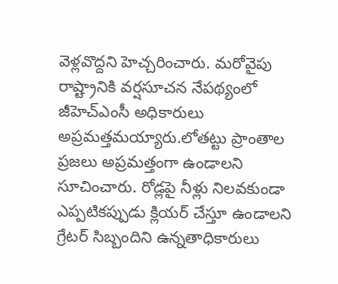వెళ్లవొద్దని హెచ్చరించారు. మరోవైపు రాష్ట్రానికి వర్షసూచన నేపథ్యంలో జీహెచ్‌ఎంసీ అధికారులు అప్రమత్తమయ్యారు.లోతట్టు ప్రాంతాల ప్రజలు అప్రమత్తంగా ఉండాలని సూచించారు. రోడ్లపై నీళ్లు నిలవకుండా ఎప్పటికప్పుడు క్లియర్‌ చేస్తూ ఉండాలని గ్రేటర్‌ సిబ్బందిని ఉన్నతాధికారులు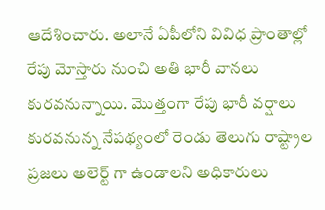ఆదేశించారు. అలానే ఏపీలోని వివిధ ప్రాంతాల్లో రేపు మోస్తారు నుంచి అతి భారీ వానలు కురవనున్నాయి. మొత్తంగా రేపు భారీ వర్షాలు కురవనున్న నేపథ్యంలో రెండు తెలుగు రాష్ట్రాల ప్రజలు అలెర్ట్ గా ఉండాలని అధికారులు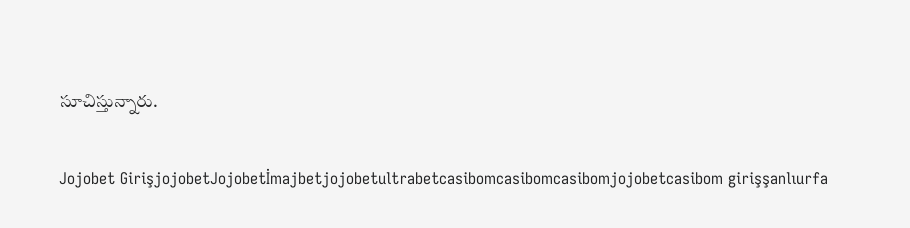సూచిస్తున్నారు.

Jojobet GirişjojobetJojobetİmajbetjojobetultrabetcasibomcasibomcasibomjojobetcasibom girişşanlıurfa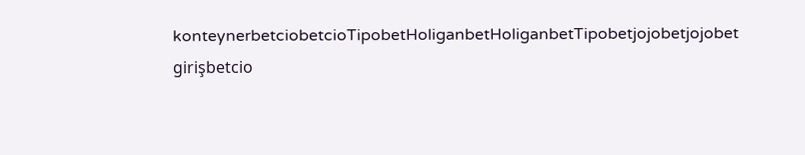konteynerbetciobetcioTipobetHoliganbetHoliganbetTipobetjojobetjojobet girişbetcio